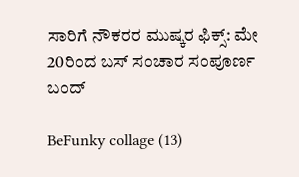ಸಾರಿಗೆ ನೌಕರರ ಮುಷ್ಕರ ಫಿಕ್ಸ್: ಮೇ 20ರಿಂದ ಬಸ್ ಸಂಚಾರ ಸಂಪೂರ್ಣ ಬಂದ್

BeFunky collage (13)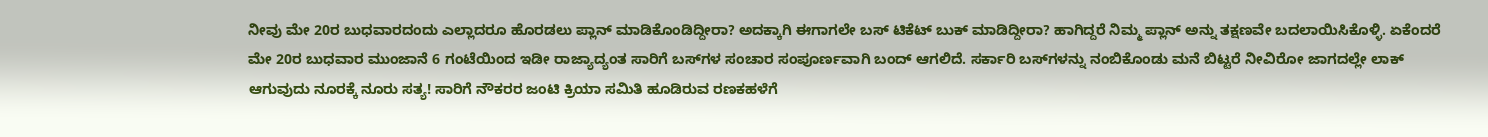ನೀವು ಮೇ 20ರ ಬುಧವಾರದಂದು ಎಲ್ಲಾದರೂ ಹೊರಡಲು ಪ್ಲಾನ್ ಮಾಡಿಕೊಂಡಿದ್ದೀರಾ? ಅದಕ್ಕಾಗಿ ಈಗಾಗಲೇ ಬಸ್ ಟಿಕೆಟ್ ಬುಕ್ ಮಾಡಿದ್ದೀರಾ? ಹಾಗಿದ್ದರೆ ನಿಮ್ಮ ಪ್ಲಾನ್ ಅನ್ನು ತಕ್ಷಣವೇ ಬದಲಾಯಿಸಿಕೊಳ್ಳಿ. ಏಕೆಂದರೆ ಮೇ 20ರ ಬುಧವಾರ ಮುಂಜಾನೆ 6 ಗಂಟೆಯಿಂದ ಇಡೀ ರಾಜ್ಯಾದ್ಯಂತ ಸಾರಿಗೆ ಬಸ್‌ಗಳ ಸಂಚಾರ ಸಂಪೂರ್ಣವಾಗಿ ಬಂದ್ ಆಗಲಿದೆ. ಸರ್ಕಾರಿ ಬಸ್‌ಗಳನ್ನು ನಂಬಿಕೊಂಡು ಮನೆ ಬಿಟ್ಟರೆ ನೀವಿರೋ ಜಾಗದಲ್ಲೇ ಲಾಕ್ ಆಗುವುದು ನೂರಕ್ಕೆ ನೂರು ಸತ್ಯ! ಸಾರಿಗೆ ನೌಕರರ ಜಂಟಿ ಕ್ರಿಯಾ ಸಮಿತಿ ಹೂಡಿರುವ ರಣಕಹಳೆಗೆ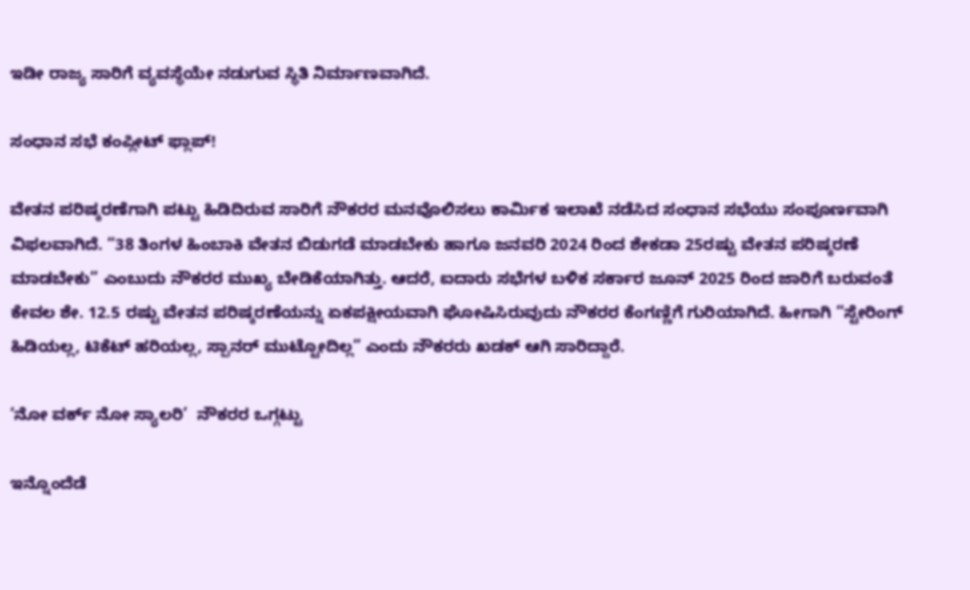ಇಡೀ ರಾಜ್ಯ ಸಾರಿಗೆ ವ್ಯವಸ್ಥೆಯೇ ನಡುಗುವ ಸ್ಥಿತಿ ನಿರ್ಮಾಣವಾಗಿದೆ.

ಸಂಧಾನ ಸಭೆ ಕಂಪ್ಲೀಟ್ ಫ್ಲಾಪ್!

ವೇತನ ಪರಿಷ್ಕರಣೆಗಾಗಿ ಪಟ್ಟು ಹಿಡಿದಿರುವ ಸಾರಿಗೆ ನೌಕರರ ಮನವೊಲಿಸಲು ಕಾರ್ಮಿಕ ಇಲಾಖೆ ನಡೆಸಿದ ಸಂಧಾನ ಸಭೆಯು ಸಂಪೂರ್ಣವಾಗಿ ವಿಫಲವಾಗಿದೆ. “38 ತಿಂಗಳ ಹಿಂಬಾಕಿ ವೇತನ ಬಿಡುಗಡೆ ಮಾಡಬೇಕು ಹಾಗೂ ಜನವರಿ 2024 ರಿಂದ ಶೇಕಡಾ 25ರಷ್ಟು ವೇತನ ಪರಿಷ್ಕರಣೆ ಮಾಡಬೇಕು” ಎಂಬುದು ನೌಕರರ ಮುಖ್ಯ ಬೇಡಿಕೆಯಾಗಿತ್ತು. ಆದರೆ, ಐದಾರು ಸಭೆಗಳ ಬಳಿಕ ಸರ್ಕಾರ ಜೂನ್ 2025 ರಿಂದ ಜಾರಿಗೆ ಬರುವಂತೆ ಕೇವಲ ಶೇ. 12.5 ರಷ್ಟು ವೇತನ ಪರಿಷ್ಕರಣೆಯನ್ನು ಏಕಪಕ್ಷೀಯವಾಗಿ ಘೋಷಿಸಿರುವುದು ನೌಕರರ ಕೆಂಗಣ್ಣಿಗೆ ಗುರಿಯಾಗಿದೆ. ಹೀಗಾಗಿ “ಸ್ಟೇರಿಂಗ್ ಹಿಡಿಯಲ್ಲ, ಟಿಕೆಟ್ ಹರಿಯಲ್ಲ, ಸ್ಪಾನರ್ ಮುಟ್ಟೋದಿಲ್ಲ” ಎಂದು ನೌಕರರು ಖಡಕ್ ಆಗಿ ಸಾರಿದ್ದಾರೆ.

‘ನೋ ವರ್ಕ್ ನೋ ಸ್ಯಾಲರಿ’  ನೌಕರರ ಒಗ್ಗಟ್ಟು

ಇನ್ನೊಂದೆಡೆ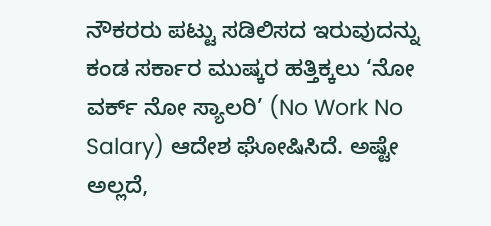ನೌಕರರು ಪಟ್ಟು ಸಡಿಲಿಸದ ಇರುವುದನ್ನು ಕಂಡ ಸರ್ಕಾರ ಮುಷ್ಕರ ಹತ್ತಿಕ್ಕಲು ‘ನೋ ವರ್ಕ್ ನೋ ಸ್ಯಾಲರಿ’ (No Work No Salary) ಆದೇಶ ಘೋಷಿಸಿದೆ. ಅಷ್ಟೇ ಅಲ್ಲದೆ,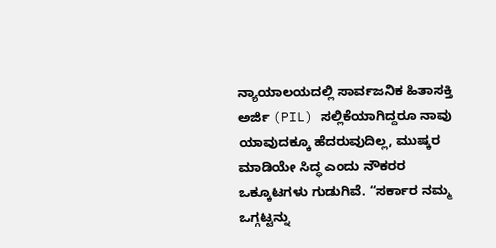ನ್ಯಾಯಾಲಯದಲ್ಲಿ ಸಾರ್ವಜನಿಕ ಹಿತಾಸಕ್ತಿ ಅರ್ಜಿ (PIL) ಸಲ್ಲಿಕೆಯಾಗಿದ್ದರೂ ನಾವು ಯಾವುದಕ್ಕೂ ಹೆದರುವುದಿಲ್ಲ, ಮುಷ್ಕರ ಮಾಡಿಯೇ ಸಿದ್ಧ ಎಂದು ನೌಕರರ ಒಕ್ಕೂಟಗಳು ಗುಡುಗಿವೆ. “ಸರ್ಕಾರ ನಮ್ಮ ಒಗ್ಗಟ್ಟನ್ನು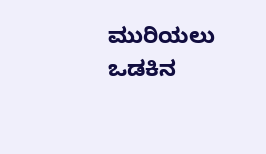ಮುರಿಯಲು ಒಡಕಿನ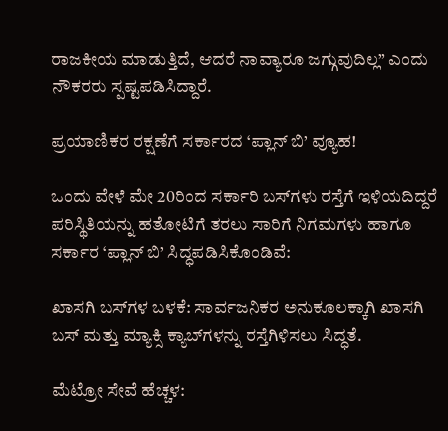ರಾಜಕೀಯ ಮಾಡುತ್ತಿದೆ, ಆದರೆ ನಾವ್ಯಾರೂ ಜಗ್ಗುವುದಿಲ್ಲ” ಎಂದು ನೌಕರರು ಸ್ಪಷ್ಟಪಡಿಸಿದ್ದಾರೆ.

ಪ್ರಯಾಣಿಕರ ರಕ್ಷಣೆಗೆ ಸರ್ಕಾರದ ‘ಪ್ಲಾನ್ ಬಿ’ ವ್ಯೂಹ!

ಒಂದು ವೇಳೆ ಮೇ 20ರಿಂದ ಸರ್ಕಾರಿ ಬಸ್‌ಗಳು ರಸ್ತೆಗೆ ಇಳಿಯದಿದ್ದರೆ ಪರಿಸ್ಥಿತಿಯನ್ನು ಹತೋಟಿಗೆ ತರಲು ಸಾರಿಗೆ ನಿಗಮಗಳು ಹಾಗೂ ಸರ್ಕಾರ ‘ಪ್ಲಾನ್ ಬಿ’ ಸಿದ್ಧಪಡಿಸಿಕೊಂಡಿವೆ:

ಖಾಸಗಿ ಬಸ್‌ಗಳ ಬಳಕೆ: ಸಾರ್ವಜನಿಕರ ಅನುಕೂಲಕ್ಕಾಗಿ ಖಾಸಗಿ ಬಸ್ ಮತ್ತು ಮ್ಯಾಕ್ಸಿ ಕ್ಯಾಬ್‌ಗಳನ್ನು ರಸ್ತೆಗಿಳಿಸಲು ಸಿದ್ಧತೆ.

ಮೆಟ್ರೋ ಸೇವೆ ಹೆಚ್ಚಳ: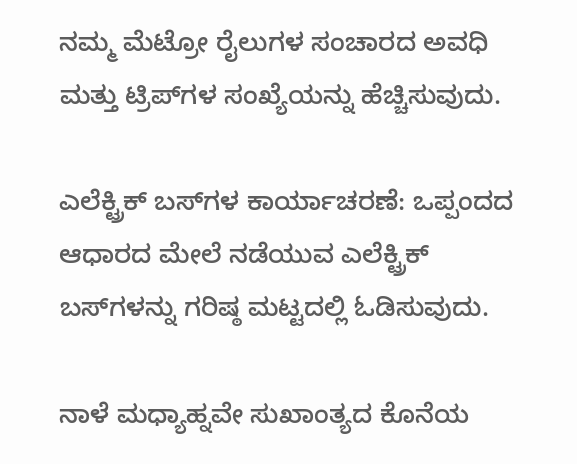ನಮ್ಮ ಮೆಟ್ರೋ ರೈಲುಗಳ ಸಂಚಾರದ ಅವಧಿ ಮತ್ತು ಟ್ರಿಪ್‌ಗಳ ಸಂಖ್ಯೆಯನ್ನು ಹೆಚ್ಚಿಸುವುದು.

ಎಲೆಕ್ಟ್ರಿಕ್ ಬಸ್‌ಗಳ ಕಾರ್ಯಾಚರಣೆ: ಒಪ್ಪಂದದ ಆಧಾರದ ಮೇಲೆ ನಡೆಯುವ ಎಲೆಕ್ಟ್ರಿಕ್ ಬಸ್‌ಗಳನ್ನು ಗರಿಷ್ಠ ಮಟ್ಟದಲ್ಲಿ ಓಡಿಸುವುದು.

ನಾಳೆ ಮಧ್ಯಾಹ್ನವೇ ಸುಖಾಂತ್ಯದ ಕೊನೆಯ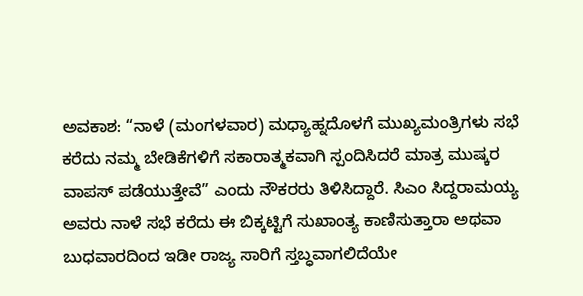ಅವಕಾಶ: “ನಾಳೆ (ಮಂಗಳವಾರ) ಮಧ್ಯಾಹ್ನದೊಳಗೆ ಮುಖ್ಯಮಂತ್ರಿಗಳು ಸಭೆ ಕರೆದು ನಮ್ಮ ಬೇಡಿಕೆಗಳಿಗೆ ಸಕಾರಾತ್ಮಕವಾಗಿ ಸ್ಪಂದಿಸಿದರೆ ಮಾತ್ರ ಮುಷ್ಕರ ವಾಪಸ್ ಪಡೆಯುತ್ತೇವೆ” ಎಂದು ನೌಕರರು ತಿಳಿಸಿದ್ದಾರೆ. ಸಿಎಂ ಸಿದ್ದರಾಮಯ್ಯ ಅವರು ನಾಳೆ ಸಭೆ ಕರೆದು ಈ ಬಿಕ್ಕಟ್ಟಿಗೆ ಸುಖಾಂತ್ಯ ಕಾಣಿಸುತ್ತಾರಾ ಅಥವಾ ಬುಧವಾರದಿಂದ ಇಡೀ ರಾಜ್ಯ ಸಾರಿಗೆ ಸ್ತಬ್ಧವಾಗಲಿದೆಯೇ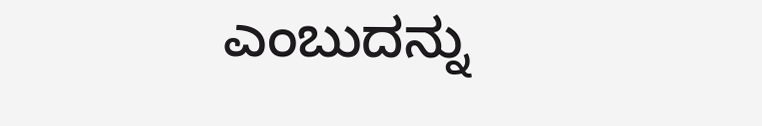ಎಂಬುದನ್ನು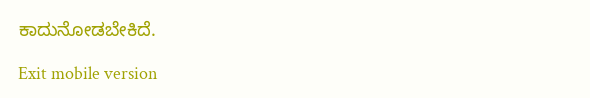ಕಾದುನೋಡಬೇಕಿದೆ.

Exit mobile version